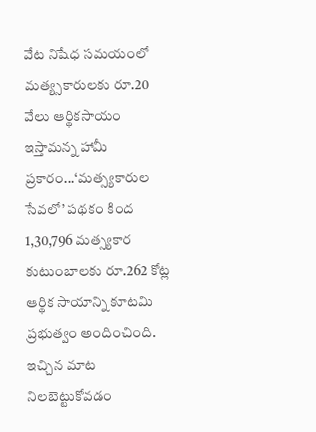వేట నిషేధ సమయంలో మత్య్సకారులకు రూ.20 వేలు ఆర్థికసాయం ఇస్తామన్న హామీ ప్రకారం...‘మత్స్యకారుల సేవలో’ పథకం కింద 1,30,796 మత్స్యకార కుటుంబాలకు రూ.262 కోట్ల ఆర్థిక సాయాన్ని కూటమి ప్రభుత్వం అందించింది. ఇచ్చిన మాట నిలబెట్టుకోవడం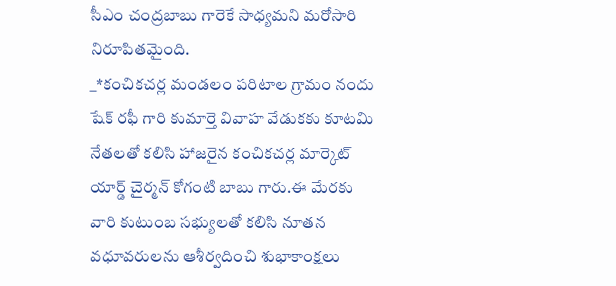సీఎం చంద్రబాబు గారెకే సాధ్యమని మరోసారి నిరూపితమైంది.
_*కంచికచర్ల మండలం పరిటాల గ్రామం నందు షేక్ రఫీ గారి కుమార్తె వివాహ వేడుకకు కూటమి నేతలతో కలిసి హాజరైన కంచికచర్ల మార్కెట్ యార్డ్ చైర్మన్ కోగంటి బాబు గారు.ఈ మేరకు వారి కుటుంబ సభ్యులతో కలిసి నూతన వధూవరులను ఆశీర్వదించి శుభాకాంక్షలు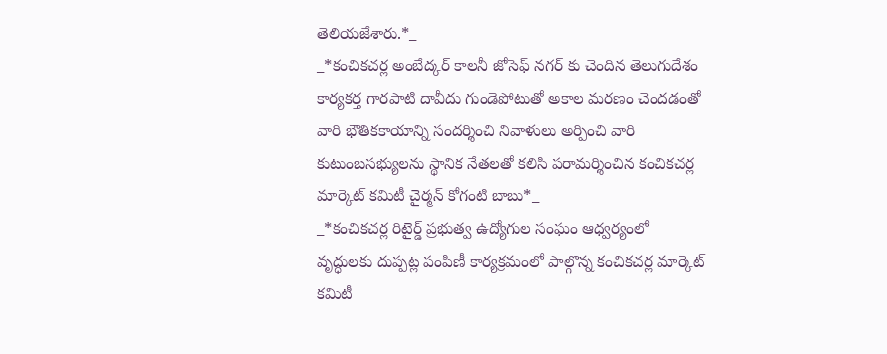తెలియజేశారు.*_
_*కంచికచర్ల అంబేద్కర్ కాలనీ జోసెఫ్ నగర్ కు చెందిన తెలుగుదేశం కార్యకర్త గారపాటి దావీదు గుండెపోటుతో అకాల మరణం చెందడంతో వారి భౌతికకాయాన్ని సందర్శించి నివాళులు అర్పించి వారి కుటుంబసభ్యులను స్థానిక నేతలతో కలిసి పరామర్శించిన కంచికచర్ల మార్కెట్ కమిటీ చైర్మన్ కోగంటి బాబు*_
_*కంచికచర్ల రిటైర్డ్ ప్రభుత్వ ఉద్యోగుల సంఘం ఆధ్వర్యంలో వృద్ధులకు దుప్పట్ల పంపిణీ కార్యక్రమంలో పాల్గొన్న కంచికచర్ల మార్కెట్ కమిటీ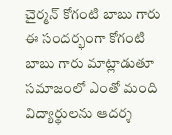చైర్మన్ కోగంటి బాబు గారు ఈ సందర్భంగా కోగంటి బాబు గారు మాట్లాడుతూ సమాజంలో ఎంతో మంది విద్యార్థులను ఆదర్శ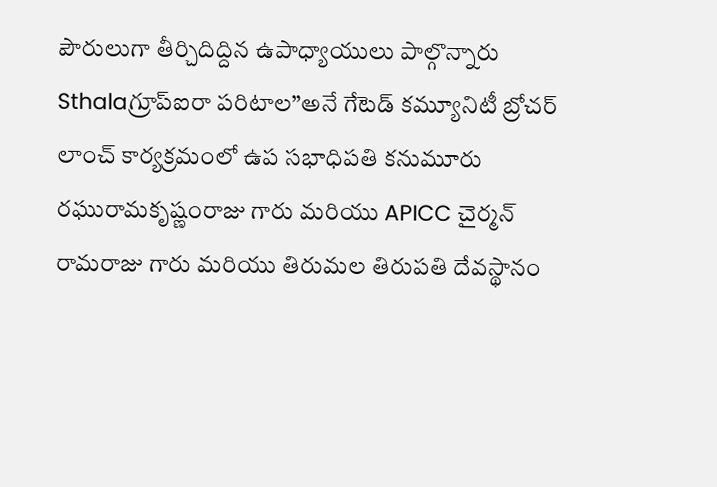పౌరులుగా తీర్చిదిద్దిన ఉపాధ్యాయులు పాల్గొన్నారు
Sthalaగ్రూప్ఐరా పరిటాల”అనే గేటెడ్ కమ్యూనిటీ బ్రోచర్ లాంచ్ కార్యక్రమంలో ఉప సభాధిపతి కనుమూరు రఘురామకృష్ణంరాజు గారు మరియు APICC చైర్మన్ రామరాజు గారు మరియు తిరుమల తిరుపతి దేవస్థానం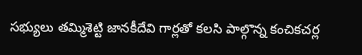సభ్యులు తమ్మిశెట్టి జానకీదేవి గార్లతో కలసి పాల్గొన్న కంచికచర్ల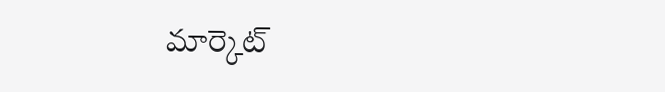మార్కెట్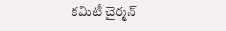కమిటీ చైర్మన్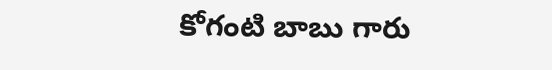కోగంటి బాబు గారు